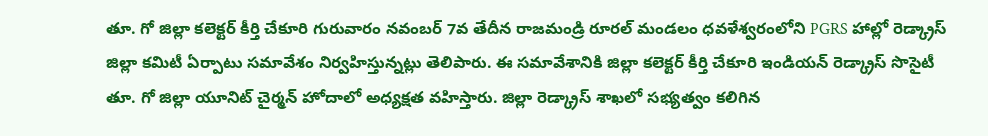తూ. గో జిల్లా కలెక్టర్ కీర్తి చేకూరి గురువారం నవంబర్ 7వ తేదీన రాజమండ్రి రూరల్ మండలం ధవళేశ్వరంలోని PGRS హాల్లో రెడ్క్రాస్ జిల్లా కమిటీ ఏర్పాటు సమావేశం నిర్వహిస్తున్నట్లు తెలిపారు. ఈ సమావేశానికి జిల్లా కలెక్టర్ కీర్తి చేకూరి ఇండియన్ రెడ్క్రాస్ సొసైటీ తూ. గో జిల్లా యూనిట్ చైర్మన్ హోదాలో అధ్యక్షత వహిస్తారు. జిల్లా రెడ్క్రాస్ శాఖలో సభ్యత్వం కలిగిన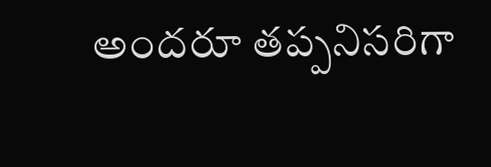అందరూ తప్పనిసరిగా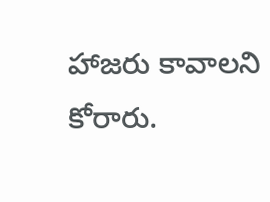హాజరు కావాలని కోరారు.